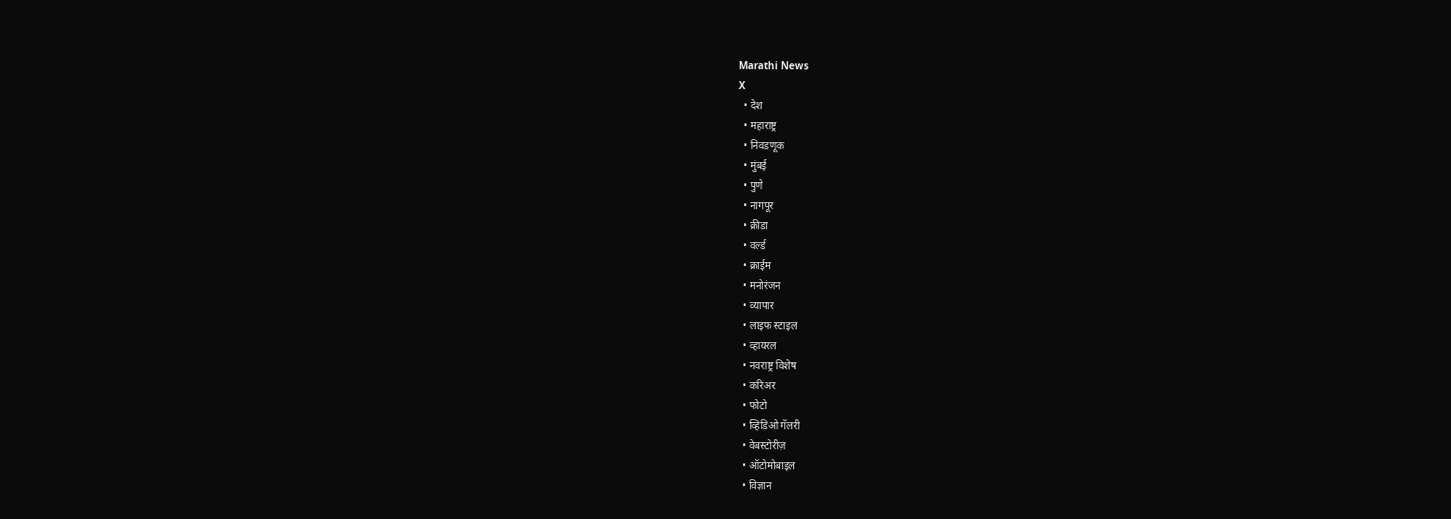Marathi News
X
  • देश
  • महाराष्ट्र
  • निवडणूक
  • मुंबई
  • पुणे
  • नागपूर
  • क्रीडा
  • वर्ल्ड
  • क्राईम
  • मनोरंजन
  • व्यापार
  • लाइफ स्टाइल
  • व्हायरल
  • नवराष्ट्र विशेष
  • करिअर
  • फोटो
  • व्हिडिओ गॅलरी
  • वेबस्टोरीज़
  • ऑटोमोबाइल
  • विज्ञान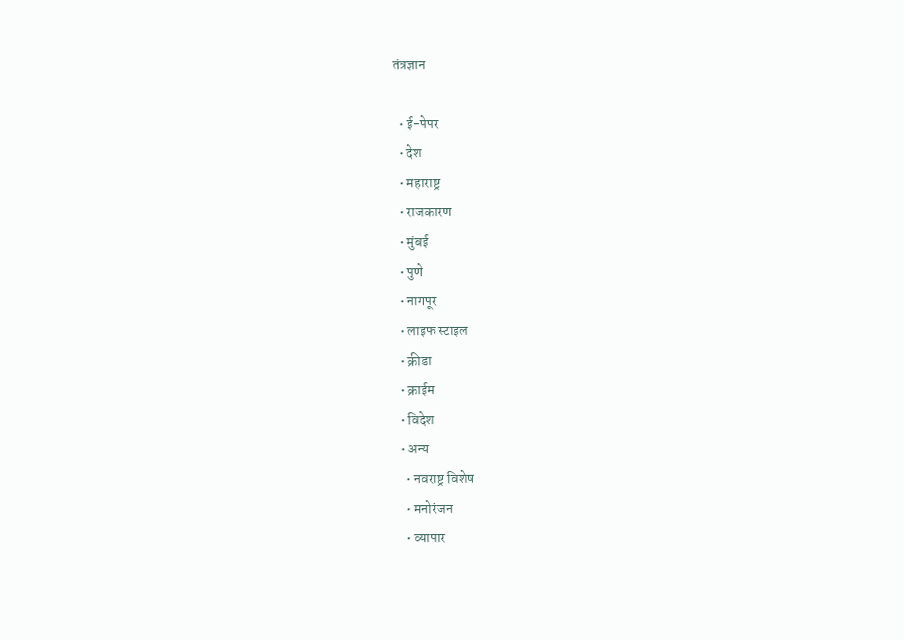तंत्रज्ञान

  • ई-पेपर
  • देश
  • महाराष्ट्र
  • राजकारण
  • मुंबई
  • पुणे
  • नागपूर
  • लाइफ स्टाइल
  • क्रीडा
  • क्राईम
  • विदेश
  • अन्य
    • नवराष्ट्र विशेष
    • मनोरंजन
    • व्यापार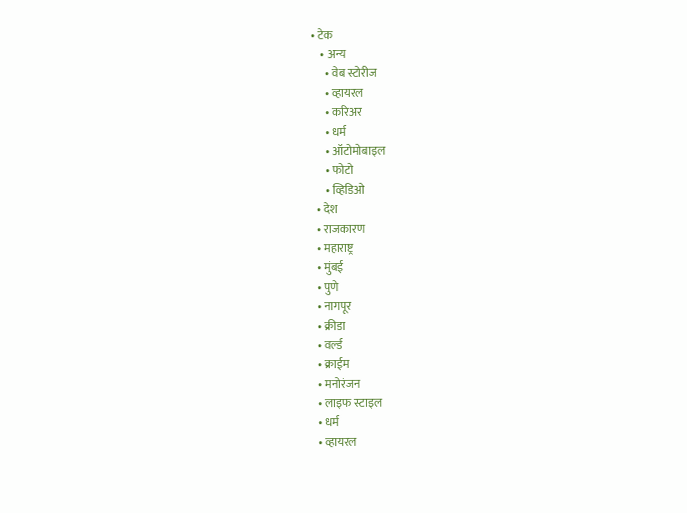• टेक
    • अन्य
      • वेब स्टोरीज
      • व्हायरल
      • करिअर
      • धर्म
      • ऑटोमोबाइल
      • फोटो
      • व्हिडिओ
  • देश
  • राजकारण
  • महाराष्ट्र
  • मुंबई
  • पुणे
  • नागपूर
  • क्रीडा
  • वर्ल्ड
  • क्राईम
  • मनोरंजन
  • लाइफ स्टाइल
  • धर्म
  • व्हायरल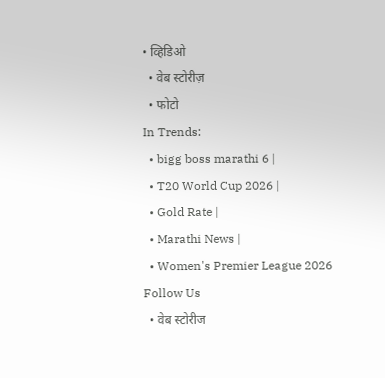• व्हिडिओ
  • वेब स्टोरीज़
  • फोटो
In Trends:
  • bigg boss marathi 6 |
  • T20 World Cup 2026 |
  • Gold Rate |
  • Marathi News |
  • Women's Premier League 2026
Follow Us
  • वेब स्टोरीज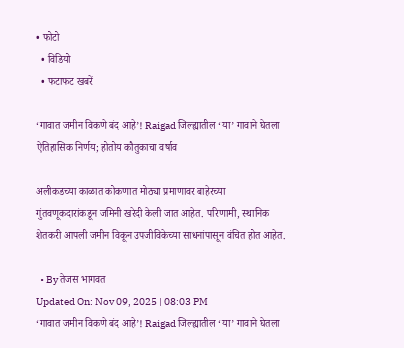• फोटो
  • विडियो
  • फटाफट खबरें

‘गावात जमीन विकणे बंद आहे’! Raigad जिल्ह्यातील ‘या’ गावाने घेतला ऐतिहासिक निर्णय; होतोय कौतुकाचा वर्षाव

अलीकडच्या काळात कोकणात मोठ्या प्रमाणावर बाहेरच्या गुंतवणूकदारांकडून जमिनी खरेदी केली जात आहेत. परिणामी, स्थानिक शेतकरी आपली जमीन विकून उपजीविकेच्या साधनांपासून वंचित होत आहेत.

  • By तेजस भागवत
Updated On: Nov 09, 2025 | 08:03 PM
‘गावात जमीन विकणे बंद आहे’! Raigad जिल्ह्यातील ‘या’ गावाने घेतला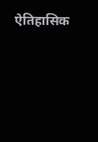ऐतिहासिक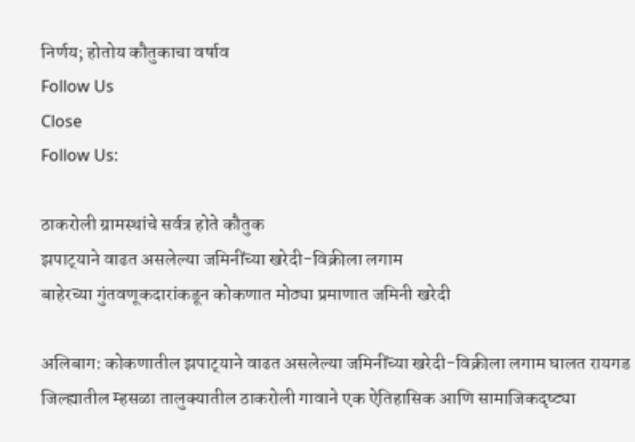निर्णय; होतोय कौतुकाचा वर्षाव
Follow Us
Close
Follow Us:

ठाकरोली ग्रामस्थांचे सर्वत्र होते कौतुक
झपाट्‌याने वाढत असलेल्या जमिनींच्या खरेदी-विक्रीला लगाम
बाहेरच्या गुंतवणूकदारांकडून कोकणात मोठ्या प्रमाणात जमिनी खरेदी

अलिबाग: कोकणातील झपाट्‌याने वाढत असलेल्या जमिनींच्या खरेदी-विक्रीला लगाम घालत रायगड जिल्ह्यातील म्हसळा तालुक्यातील ठाकरोली गावाने एक ऐतिहासिक आणि सामाजिकदृष्ट्या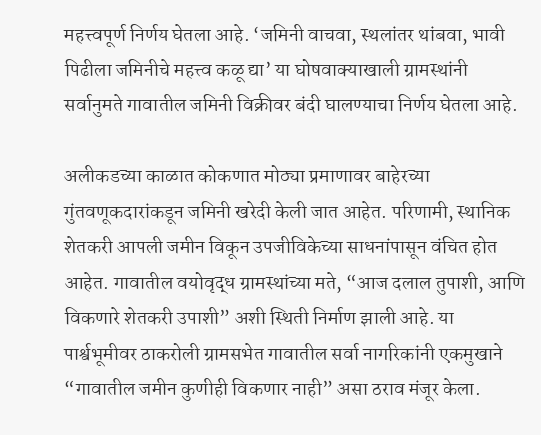महत्त्वपूर्ण निर्णय घेतला आहे. ‘जमिनी वाचवा, स्थलांतर थांबवा, भावी पिढीला जमिनीचे महत्त्व कळू द्या’ या घोषवाक्याखाली ग्रामस्थांनी सर्वानुमते गावातील जमिनी विक्रीवर बंदी घालण्याचा निर्णय घेतला आहे.

अलीकडच्या काळात कोकणात मोठ्या प्रमाणावर बाहेरच्या गुंतवणूकदारांकडून जमिनी खरेदी केली जात आहेत. परिणामी, स्थानिक शेतकरी आपली जमीन विकून उपजीविकेच्या साधनांपासून वंचित होत आहेत. गावातील वयोवृद्ध ग्रामस्थांच्या मते, “आज दलाल तुपाशी, आणि विकणारे शेतकरी उपाशी” अशी स्थिती निर्माण झाली आहे. या पार्श्वभूमीवर ठाकरोली ग्रामसभेत गावातील सर्वा नागरिकांनी एकमुखाने “गावातील जमीन कुणीही विकणार नाही” असा ठराव मंजूर केला.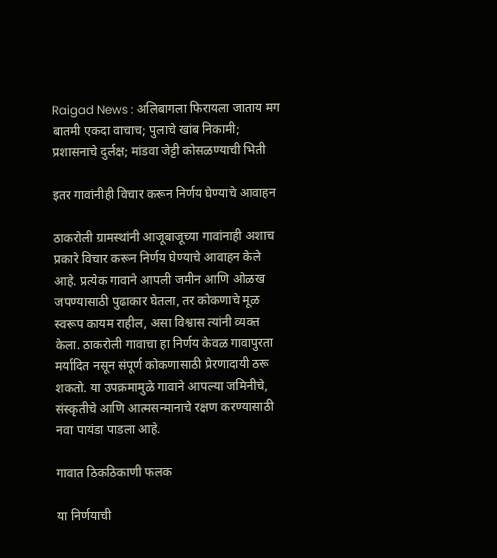Raigad News : अलिबागला फिरायला जाताय मग बातमी एकदा वाचाच; पुलाचे खांब निकामी; प्रशासनाचे दुर्लक्ष; मांडवा जेट्टी कोसळण्याची भिती

इतर गावांनीही विचार करून निर्णय घेण्याचे आवाहन

ठाकरोली ग्रामस्थांनी आजूबाजूच्या गावांनाही अशाच प्रकारे विचार करून निर्णय घेण्याचे आवाहन केले आहे. प्रत्येक गावाने आपली जमीन आणि ओळख जपण्यासाठी पुढाकार घेतला, तर कोकणाचे मूळ स्वरूप कायम राहील, असा विश्वास त्यांनी व्यक्त केला. ठाकरोली गावाचा हा निर्णय केवळ गावापुरता मर्यादित नसून संपूर्ण कोकणासाठी प्रेरणादायी ठरू शकतो. या उपक्रमामुळे गावाने आपल्या जमिनीचे, संस्कृतीचे आणि आत्मसन्मानाचे रक्षण करण्यासाठी नवा पायंडा पाडला आहे.

गावात ठिकठिकाणी फलक

या निर्णयाची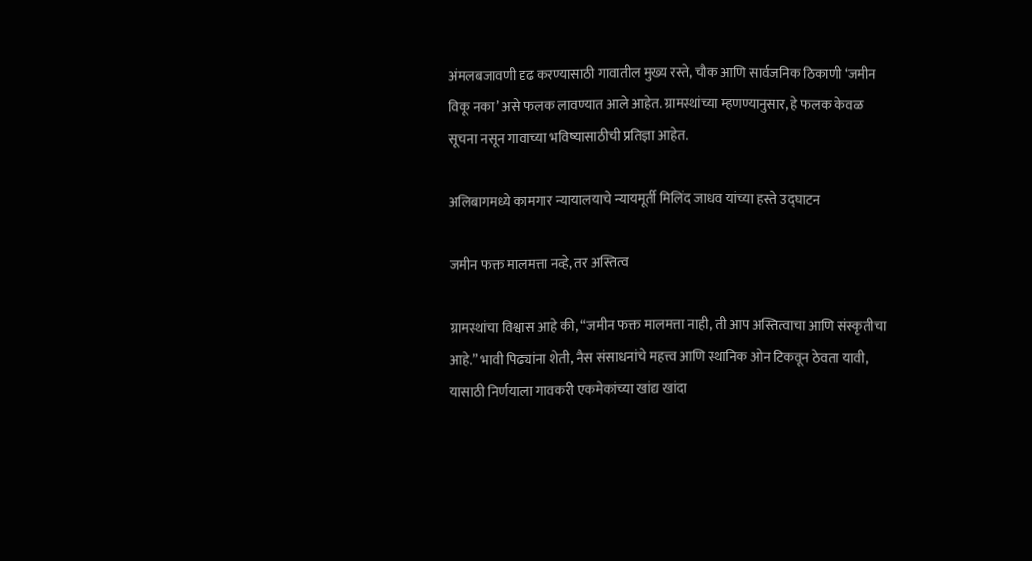अंमलबजावणी दृढ करण्यासाठी गावातील मुख्य रस्ते, चौक आणि सार्वजनिक ठिकाणी ‘जमीन विकू नका’ असे फलक लावण्यात आले आहेत. ग्रामस्थांच्या म्हणण्यानुसार, हे फलक केवळ सूचना नसून गावाच्या भविष्यासाठीची प्रतिज्ञा आहेत.

अलिबागमध्ये कामगार न्यायालयाचे न्यायमूर्ती मिलिंद जाधव यांच्या हस्ते उद्‌घाटन

जमीन फक्त मालमत्ता नव्हे, तर अस्तित्व

ग्रामस्थांचा विश्वास आहे की, “जमीन फक्त मालमत्ता नाही, ती आप अस्तित्वाचा आणि संस्कृतीचा आहे.” भावी पिढ्यांना शेती, नैस संसाधनांचे महत्त्व आणि स्थानिक ओन टिकवून ठेवता यावी, यासाठी निर्णयाला गावकरी एकमेकांच्या खांद्य खांदा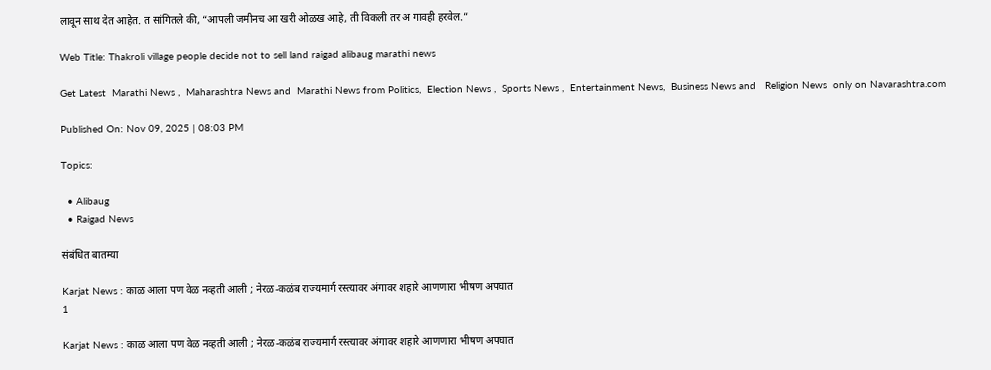लावून साथ देत आहेत. त सांगितले की, “आपली जमीनच आ खरी ओळख आहे, ती विकली तर अ गावही हरवेल.”

Web Title: Thakroli village people decide not to sell land raigad alibaug marathi news

Get Latest  Marathi News ,  Maharashtra News and  Marathi News from Politics,  Election News ,  Sports News ,  Entertainment News,  Business News and   Religion News  only on Navarashtra.com

Published On: Nov 09, 2025 | 08:03 PM

Topics:

  • Alibaug
  • Raigad News

संबंधित बातम्या

Karjat News : काळ आला पण वेळ नव्हती आली ; नेरळ-कळंब राज्यमार्ग रस्त्यावर अंगावर शहारे आणणारा भीषण अपघात
1

Karjat News : काळ आला पण वेळ नव्हती आली ; नेरळ-कळंब राज्यमार्ग रस्त्यावर अंगावर शहारे आणणारा भीषण अपघात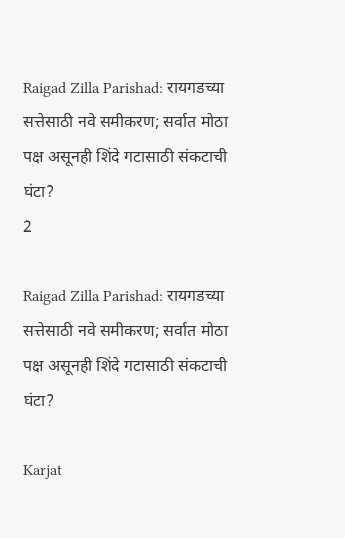Raigad Zilla Parishad: रायगडच्या सत्तेसाठी नवे समीकरण; सर्वात मोठा पक्ष असूनही शिंदे गटासाठी संकटाची घंटा?
2

Raigad Zilla Parishad: रायगडच्या सत्तेसाठी नवे समीकरण; सर्वात मोठा पक्ष असूनही शिंदे गटासाठी संकटाची घंटा?

Karjat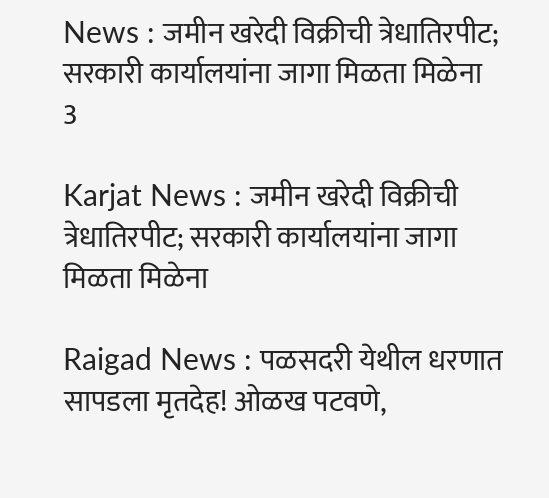News : जमीन खरेदी विक्रीची त्रेधातिरपीट; सरकारी कार्यालयांना जागा मिळता मिळेना
3

Karjat News : जमीन खरेदी विक्रीची त्रेधातिरपीट; सरकारी कार्यालयांना जागा मिळता मिळेना

Raigad News : पळसदरी येथील धरणात सापडला मृतदेह! ओळख पटवणे,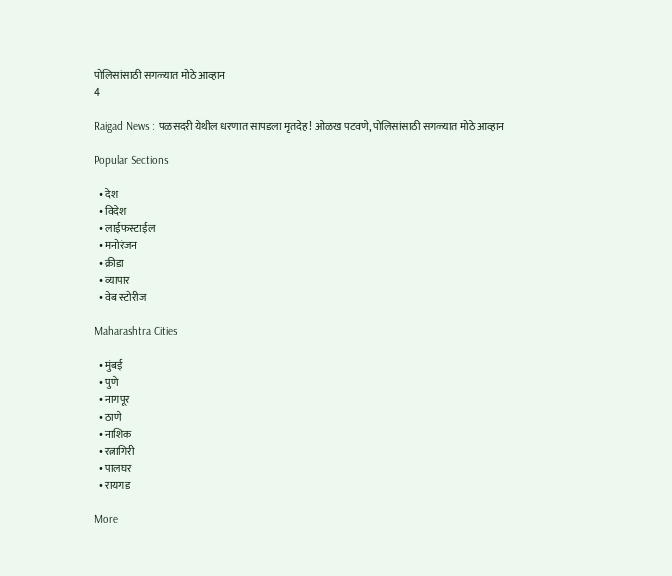पोलिसांसाठी सगळ्यात मोठे आव्हान
4

Raigad News : पळसदरी येथील धरणात सापडला मृतदेह! ओळख पटवणे, पोलिसांसाठी सगळ्यात मोठे आव्हान

Popular Sections

  • देश
  • विदेश
  • लाईफस्टाईल
  • मनोरंजन
  • क्रीडा
  • व्यापार
  • वेब स्टोरीज

Maharashtra Cities

  • मुंबई
  • पुणे
  • नागपूर
  • ठाणे
  • नाशिक
  • रत्नागिरी
  • पालघर
  • रायगड

More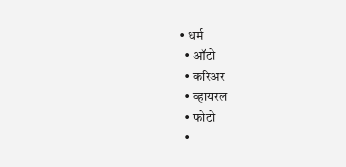• धर्म
  • ऑटो
  • करिअर
  • व्हायरल
  • फोटो
  •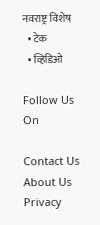नवराष्ट्र विशेष
  • टेक
  • व्हिडिओ

Follow Us On

Contact Us About Us Privacy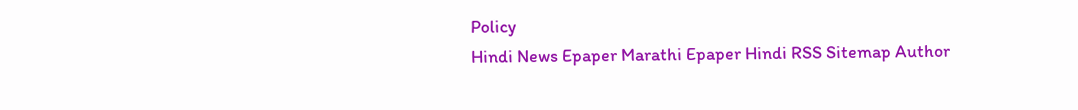Policy
Hindi News Epaper Marathi Epaper Hindi RSS Sitemap Author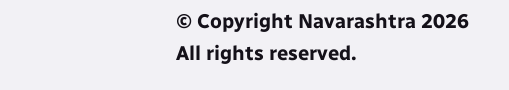© Copyright Navarashtra 2026 All rights reserved.